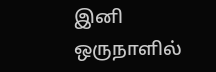இனி ஒருநாளில்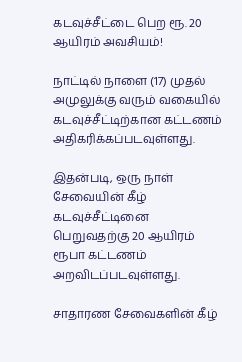கடவுச்சீட்டை பெற ரூ. 20 ஆயிரம் அவசியம்!

நாட்டில் நாளை (17) முதல் அமுலுக்கு வரும் வகையில் கடவுச்சீட்டிற்கான கட்டணம் அதிகரிக்கப்படவுள்ளது.

இதன்படி, ஒரு நாள் சேவையின் கீழ் கடவுச்சீட்டினை பெறுவதற்கு 20 ஆயிரம் ரூபா கட்டணம் அறவிடப்படவுள்ளது.

சாதாரண சேவைகளின் கீழ்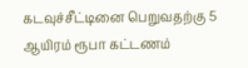கடவுச்சீட்டினை பெறுவதற்கு 5 ஆயிரம் ரூபா கட்டணம்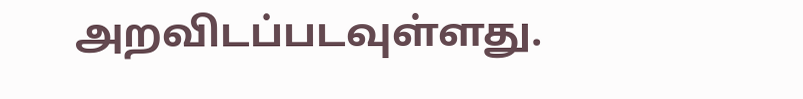அறவிடப்படவுள்ளது.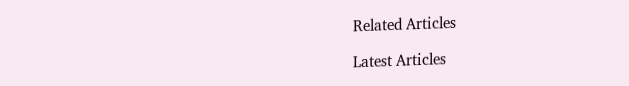Related Articles

Latest Articles